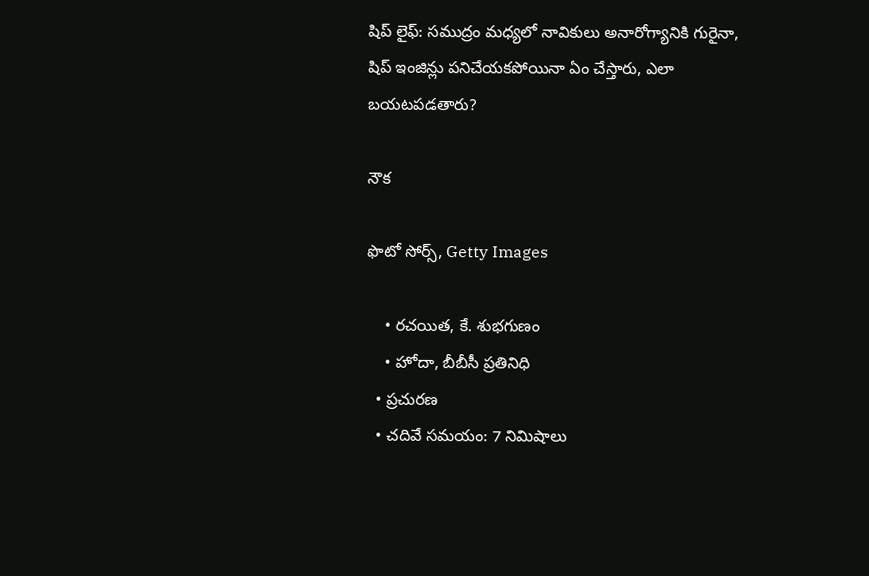షిప్ లైఫ్: సముద్రం మధ్యలో నావికులు అనారోగ్యానికి గురైనా, షిప్ ఇంజిన్లు పనిచేయకపోయినా ఏం చేస్తారు, ఎలా బయటపడతారు?

నౌక

ఫొటో సోర్స్, Getty Images

    • రచయిత, కే. శుభగుణం
    • హోదా, బీబీసీ ప్రతినిధి
  • ప్రచురణ
  • చదివే సమయం: 7 నిమిషాలు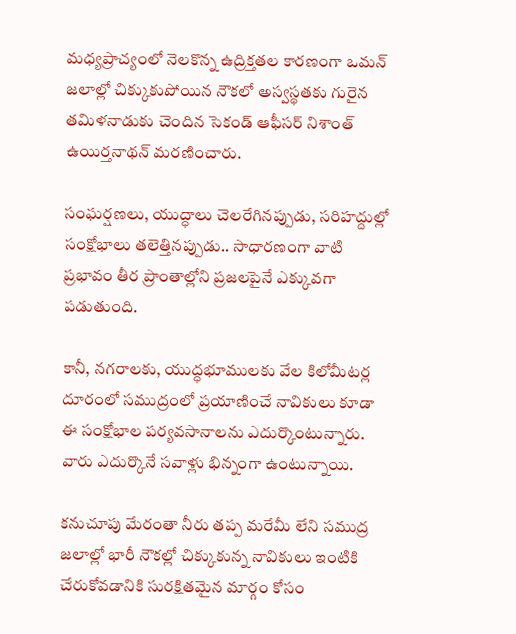మధ్యప్రాచ్యంలో నెలకొన్న ఉద్రిక్తతల కారణంగా ఒమన్ జలాల్లో చిక్కుకుపోయిన నౌకలో అస్వస్థతకు గురైన తమిళనాడుకు చెందిన సెకండ్ ఆఫీసర్ నిశాంత్ ఉయిర్తనాథన్ మరణించారు.

సంఘర్షణలు, యుద్ధాలు చెలరేగినప్పుడు, సరిహద్దుల్లో సంక్షోభాలు తలెత్తినప్పుడు.. సాధారణంగా వాటి ప్రభావం తీర ప్రాంతాల్లోని ప్రజలపైనే ఎక్కువగా పడుతుంది.

కానీ, నగరాలకు, యుద్ధభూములకు వేల కిలోమీటర్ల దూరంలో సముద్రంలో ప్రయాణించే నావికులు కూడా ఈ సంక్షోభాల పర్యవసానాలను ఎదుర్కొంటున్నారు. వారు ఎదుర్కొనే సవాళ్లు భిన్నంగా ఉంటున్నాయి.

కనుచూపు మేరంతా నీరు తప్ప మరేమీ లేని సముద్ర జలాల్లో భారీ నౌకల్లో చిక్కుకున్న నావికులు ఇంటికి చేరుకోవడానికి సురక్షితమైన మార్గం కోసం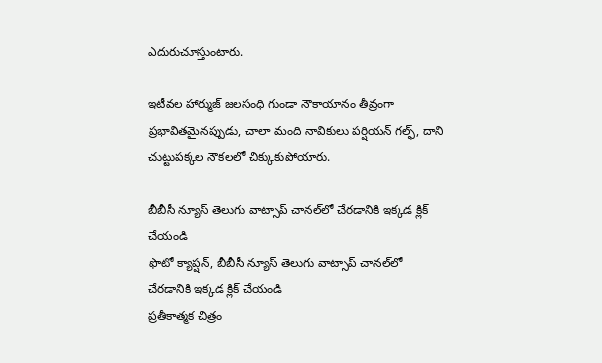ఎదురుచూస్తుంటారు.

ఇటీవల హార్ముజ్ జలసంధి గుండా నౌకాయానం తీవ్రంగా ప్రభావితమైనప్పుడు, చాలా మంది నావికులు పర్షియన్ గల్ఫ్‌, దాని చుట్టుపక్కల నౌకలలో చిక్కుకుపోయారు.

బీబీసీ న్యూస్ తెలుగు వాట్సాప్ చానల్‌లో చేరడానికి ఇక్కడ క్లిక్ చేయండి
ఫొటో క్యాప్షన్, బీబీసీ న్యూస్ తెలుగు వాట్సాప్ చానల్‌లో చేరడానికి ఇక్కడ క్లిక్ చేయండి
ప్రతీకాత్మక చిత్రం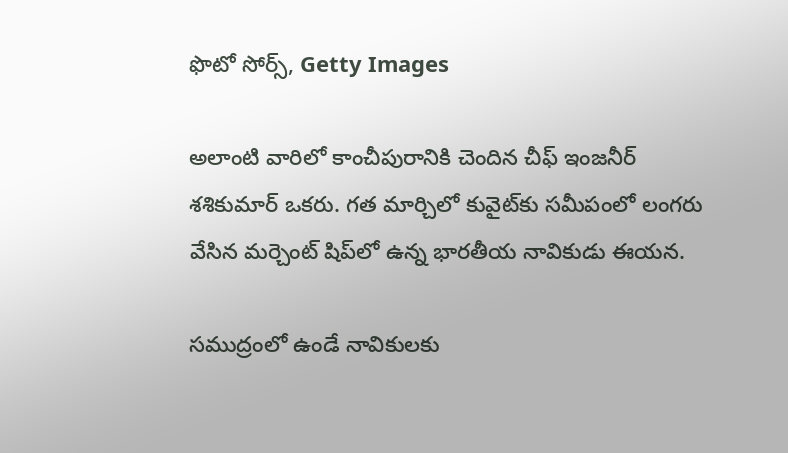ఫొటో సోర్స్, Getty Images

అలాంటి వారిలో కాంచీపురానికి చెందిన చీఫ్ ఇంజనీర్ శశికుమార్ ఒకరు. గత మార్చిలో కువైట్‌కు సమీపంలో లంగరు వేసిన మర్చెంట్ షిప్‌లో ఉన్న భారతీయ నావికుడు ఈయన.

సముద్రంలో ఉండే నావికులకు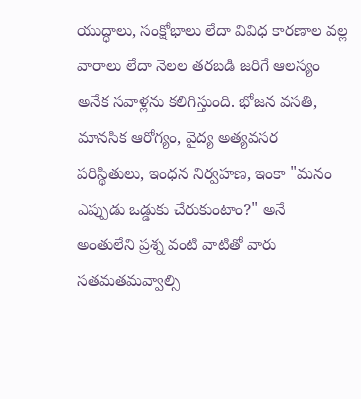యుద్ధాలు, సంక్షోభాలు లేదా వివిధ కారణాల వల్ల వారాలు లేదా నెలల తరబడి జరిగే ఆలస్యం అనేక సవాళ్లను కలిగిస్తుంది. భోజన వసతి, మానసిక ఆరోగ్యం, వైద్య అత్యవసర పరిస్థితులు, ఇంధన నిర్వహణ, ఇంకా "మనం ఎప్పుడు ఒడ్డుకు చేరుకుంటాం?" అనే అంతులేని ప్రశ్న వంటి వాటితో వారు సతమతమవ్వాల్సి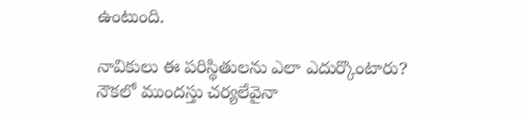ఉంటుంది.

నావికులు ఈ పరిస్థితులను ఎలా ఎదుర్కొంటారు? నౌకలో ముందస్తు చర్యలేవైనా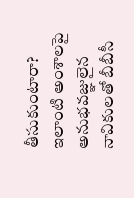తీసుకుంటారా? ఇలాంటి అంశాలపై అనుభవజ్ఞులైన నావికులతో బీబీసీ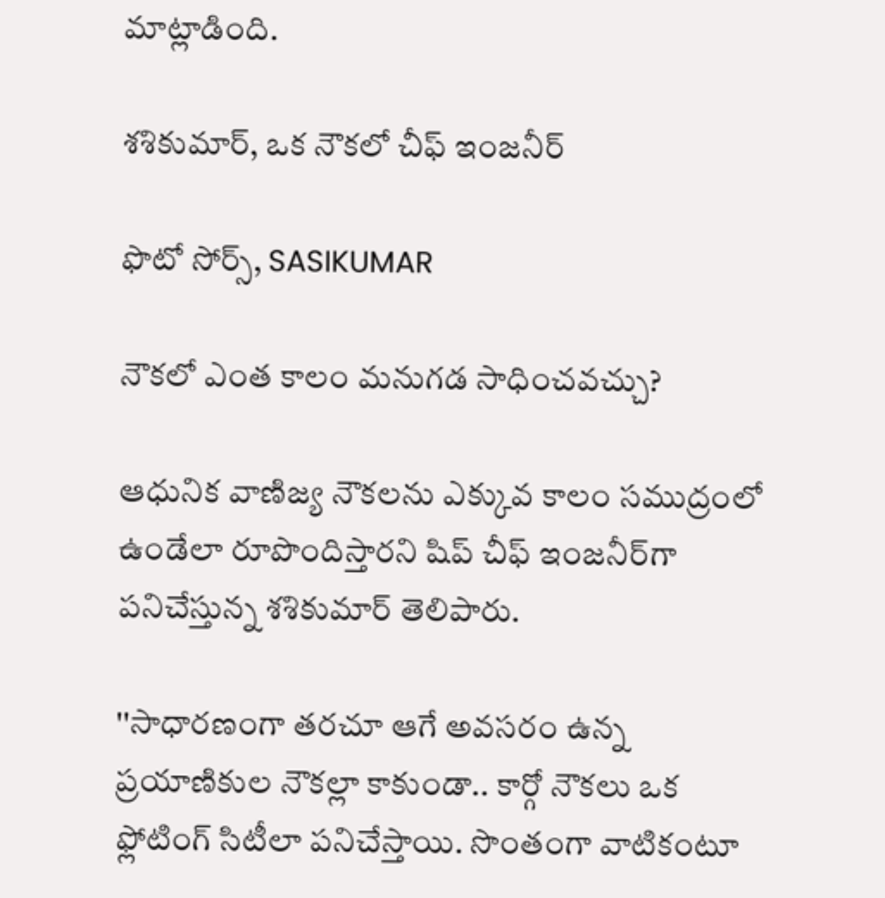మాట్లాడింది.

శశికుమార్, ఒక నౌకలో చీఫ్ ఇంజనీర్

ఫొటో సోర్స్, SASIKUMAR

నౌకలో ఎంత కాలం మనుగడ సాధించవచ్చు?

ఆధునిక వాణిజ్య నౌకలను ఎక్కువ కాలం సముద్రంలో ఉండేలా రూపొందిస్తారని షిప్ చీఫ్ ఇంజనీర్‌గా పనిచేస్తున్న శశికుమార్ తెలిపారు.

''సాధారణంగా తరచూ ఆగే అవసరం ఉన్న ప్రయాణికుల నౌకల్లా కాకుండా.. కార్గో నౌకలు ఒక ఫ్లోటింగ్ సిటీలా పనిచేస్తాయి. సొంతంగా వాటికంటూ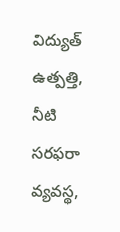విద్యుత్ ఉత్పత్తి, నీటి సరఫరా వ్యవస్థ,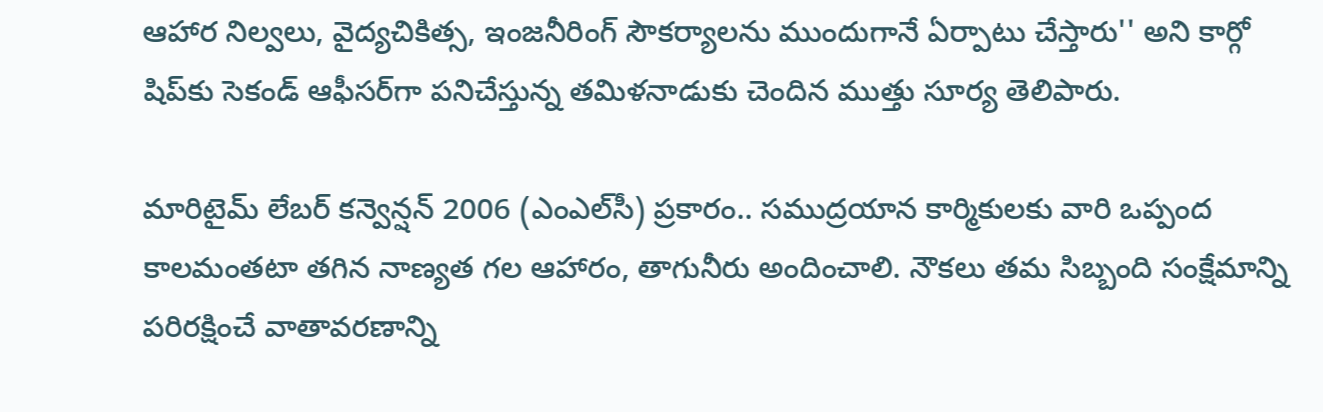ఆహార నిల్వలు, వైద్యచికిత్స, ఇంజనీరింగ్ సౌకర్యాలను ముందుగానే ఏర్పాటు చేస్తారు'' అని కార్గో షిప్‌కు సెకండ్ ఆఫీసర్‌గా పనిచేస్తున్న తమిళనాడుకు చెందిన ముత్తు సూర్య తెలిపారు.

మారిటైమ్ లేబర్ కన్వెన్షన్ 2006 (ఎంఎల్‌సీ) ప్రకారం.. సముద్రయాన కార్మికులకు వారి ఒప్పంద కాలమంతటా తగిన నాణ్యత గల ఆహారం, తాగునీరు అందించాలి. నౌకలు తమ సిబ్బంది సంక్షేమాన్ని పరిరక్షించే వాతావరణాన్ని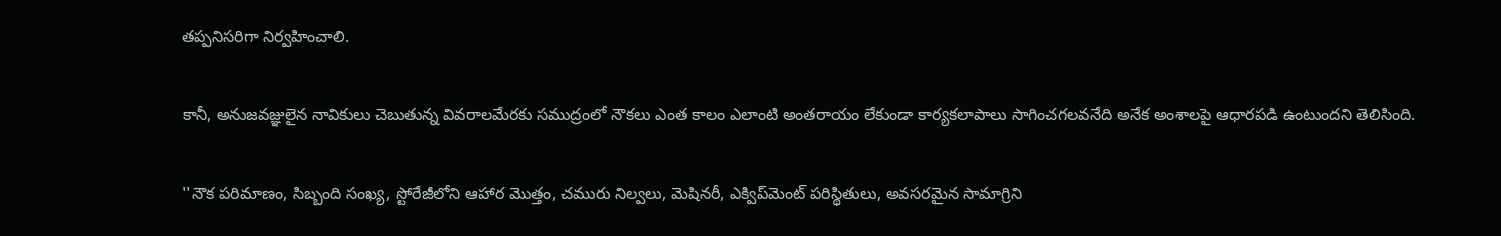తప్పనిసరిగా నిర్వహించాలి.

కానీ, అనుజవజ్ఞులైన నావికులు చెబుతున్న వివరాలమేరకు సముద్రంలో నౌకలు ఎంత కాలం ఎలాంటి అంతరాయం లేకుండా కార్యకలాపాలు సాగించగలవనేది అనేక అంశాలపై ఆధారపడి ఉంటుందని తెలిసింది.

''నౌక పరిమాణం, సిబ్బంది సంఖ్య, స్టోరేజీలోని ఆహార మొత్తం, చమురు నిల్వలు, మెషినరీ, ఎక్విప్‌మెంట్ పరిస్థితులు, అవసరమైన సామాగ్రిని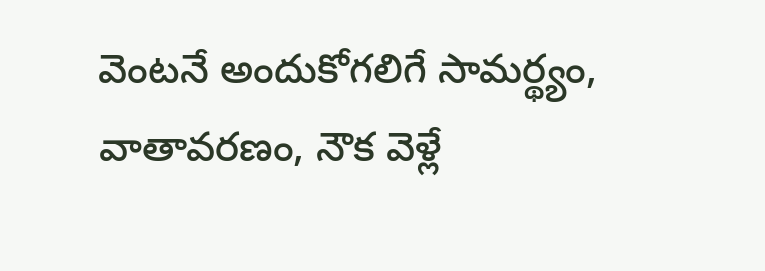వెంటనే అందుకోగలిగే సామర్థ్యం, వాతావరణం, నౌక వెళ్లే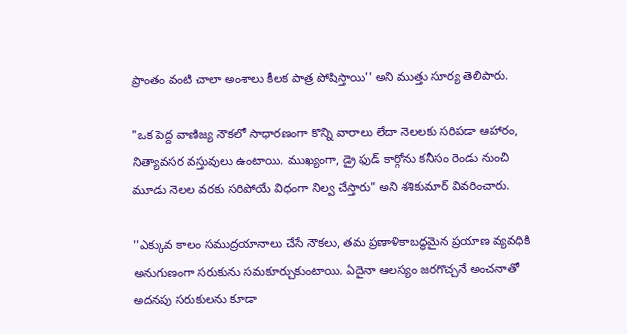ప్రాంతం వంటి చాలా అంశాలు కీలక పాత్ర పోషిస్తాయి'' అని ముత్తు సూర్య తెలిపారు.

"ఒక పెద్ద వాణిజ్య నౌకలో సాధారణంగా కొన్ని వారాలు లేదా నెలలకు సరిపడా ఆహారం, నిత్యావసర వస్తువులు ఉంటాయి. ముఖ్యంగా, డ్రై ఫుడ్ కార్గోను కనీసం రెండు నుంచి మూడు నెలల వరకు సరిపోయే విధంగా నిల్వ చేస్తారు" అని శశికుమార్ వివరించారు.

''ఎక్కువ కాలం సముద్రయానాలు చేసే నౌకలు, తమ ప్రణాళికాబద్ధమైన ప్రయాణ వ్యవధికి అనుగుణంగా సరుకును సమకూర్చుకుంటాయి. ఏదైనా ఆలస్యం జరగొచ్చనే అంచనాతో అదనపు సరుకులను కూడా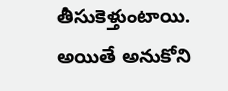తీసుకెళ్తుంటాయి. అయితే అనుకోని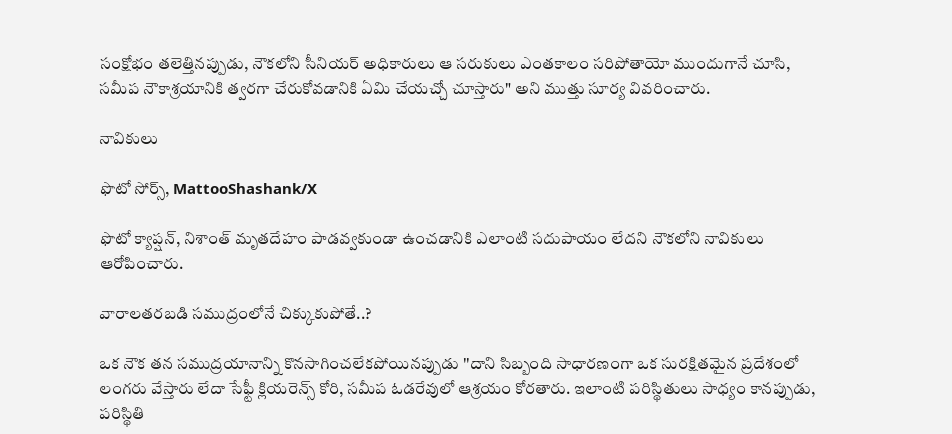సంక్షోభం తలెత్తినప్పుడు, నౌకలోని సీనియర్ అధికారులు ఆ సరుకులు ఎంతకాలం సరిపోతాయో ముందుగానే చూసి, సమీప నౌకాశ్రయానికి త్వరగా చేరుకోవడానికి ఏమి చేయచ్చో చూస్తారు" అని ముత్తు సూర్య వివరించారు.

నావికులు

ఫొటో సోర్స్, MattooShashank/X

ఫొటో క్యాప్షన్, నిశాంత్ మృతదేహం పాడవ్వకుండా ఉంచడానికి ఎలాంటి సదుపాయం లేదని నౌకలోని నావికులు ఆరోపించారు.

వారాలతరబడి సముద్రంలోనే చిక్కుకుపోతే..?

ఒక నౌక తన సముద్రయానాన్ని కొనసాగించలేకపోయినప్పుడు ''దాని సిబ్బంది సాధారణంగా ఒక సురక్షితమైన ప్రదేశంలో లంగరు వేస్తారు లేదా సేఫ్టీ క్లియరెన్స్ కోరి, సమీప ఓడరేవులో ఆశ్రయం కోరతారు. ఇలాంటి పరిస్థితులు సాధ్యం కానప్పుడు, పరిస్థితి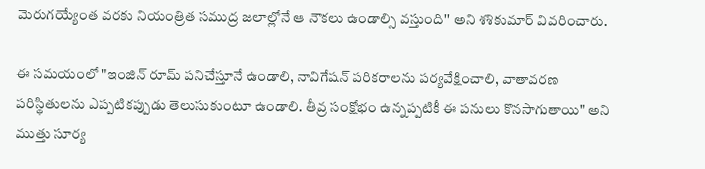మెరుగయ్యేంత వరకు నియంత్రిత సముద్ర జలాల్లోనే ఆ నౌకలు ఉండాల్సి వస్తుంది'' అని శశికుమార్ వివరించారు.

ఈ సమయంలో "ఇంజిన్ రూమ్ పనిచేస్తూనే ఉండాలి, నావిగేషన్ పరికరాలను పర్యవేక్షించాలి, వాతావరణ పరిస్థితులను ఎప్పటికప్పుడు తెలుసుకుంటూ ఉండాలి. తీవ్ర సంక్షోభం ఉన్నప్పటికీ ఈ పనులు కొనసాగుతాయి" అని ముత్తు సూర్య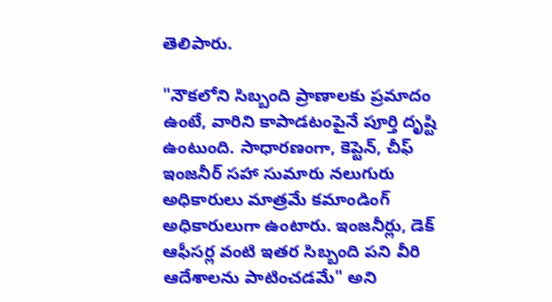తెలిపారు.

"నౌకలోని సిబ్బంది ప్రాణాలకు ప్రమాదం ఉంటే, వారిని కాపాడటంపైనే పూర్తి దృష్టి ఉంటుంది. సాధారణంగా, కెప్టెన్, చీఫ్ ఇంజనీర్‌ సహా సుమారు నలుగురు అధికారులు మాత్రమే కమాండింగ్ అధికారులుగా ఉంటారు. ఇంజనీర్లు, డెక్ ఆఫీసర్ల వంటి ఇతర సిబ్బంది పని వీరి ఆదేశాలను పాటించడమే" అని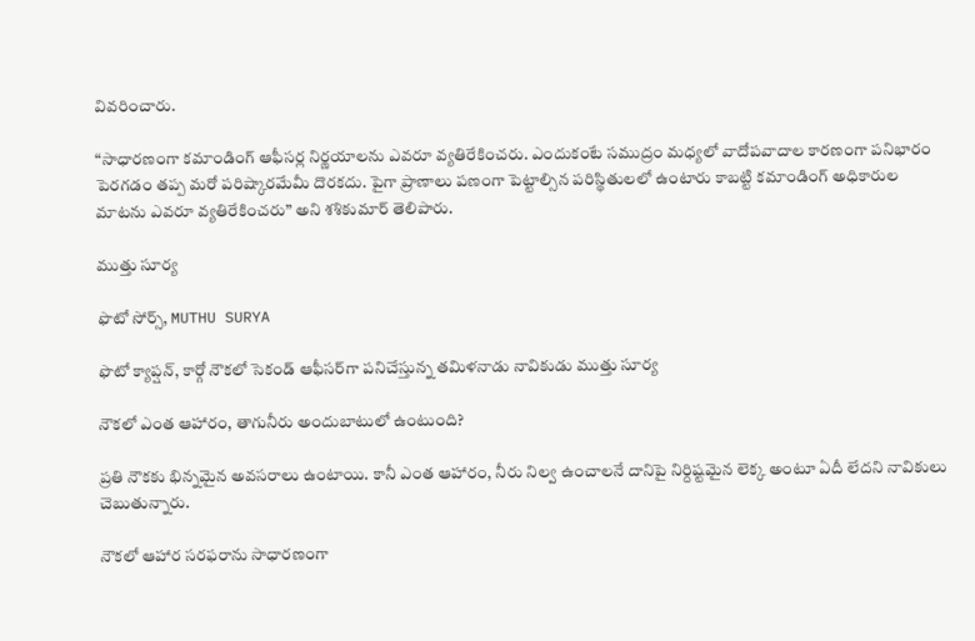వివరించారు.

‘‘సాధారణంగా కమాండింగ్ ఆఫీసర్ల నిర్ణయాలను ఎవరూ వ్యతిరేకించరు. ఎందుకంటే సముద్రం మధ్యలో వాదోపవాదాల కారణంగా పనిభారం పెరగడం తప్ప మరో పరిష్కారమేమీ దొరకదు. పైగా ప్రాణాలు పణంగా పెట్టాల్సిన పరిస్థితులలో ఉంటారు కాబట్టి కమాండింగ్ అధికారుల మాటను ఎవరూ వ్యతిరేకించరు’’ అని శశికుమార్ తెలిపారు.

ముత్తు సూర్య

ఫొటో సోర్స్, MUTHU SURYA

ఫొటో క్యాప్షన్, కార్గో నౌకలో సెకండ్ ఆఫీసర్‌గా పనిచేస్తున్న తమిళనాడు నావికుడు ముత్తు సూర్య

నౌకలో ఎంత ఆహారం, తాగునీరు అందుబాటులో ఉంటుంది?

ప్రతి నౌకకు భిన్నమైన అవసరాలు ఉంటాయి. కానీ ఎంత ఆహారం, నీరు నిల్వ ఉంచాలనే దానిపై నిర్దిష్టమైన లెక్క అంటూ ఏదీ లేదని నావికులు చెబుతున్నారు.

నౌకలో ఆహార సరఫరాను సాధారణంగా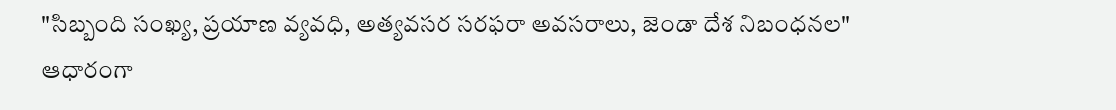"సిబ్బంది సంఖ్య, ప్రయాణ వ్యవధి, అత్యవసర సరఫరా అవసరాలు, జెండా దేశ నిబంధనల" ఆధారంగా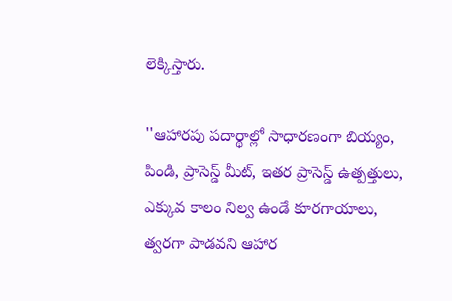లెక్కిస్తారు.

''ఆహారపు పదార్థాల్లో సాధారణంగా బియ్యం, పిండి, ప్రాసెస్డ్ మీట్, ఇతర ప్రాసెస్డ్ ఉత్పత్తులు, ఎక్కువ కాలం నిల్వ ఉండే కూరగాయాలు, త్వరగా పాడవని ఆహార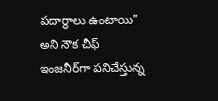పదార్థాలు ఉంటాయి" అని నౌక చీఫ్ ఇంజనీర్‌గా పనిచేస్తున్న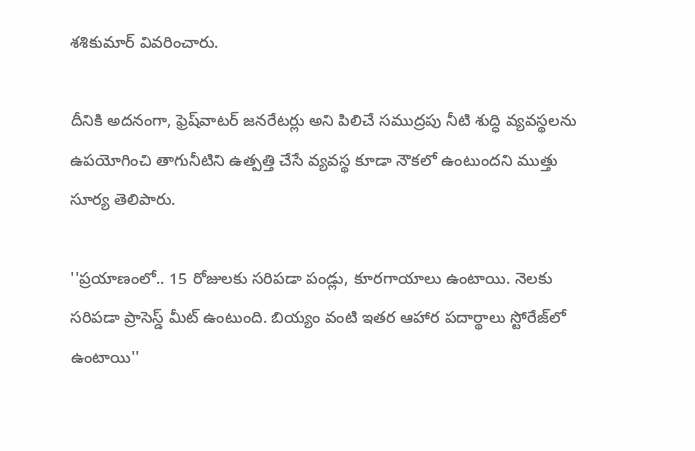శశికుమార్ వివరించారు.

దీనికి అదనంగా, ఫ్రెష్‌వాటర్ జనరేటర్లు అని పిలిచే సముద్రపు నీటి శుద్ధి వ్యవస్థలను ఉపయోగించి తాగునీటిని ఉత్పత్తి చేసే వ్యవస్థ కూడా నౌకలో ఉంటుందని ముత్తు సూర్య తెలిపారు.

''ప్రయాణంలో.. 15 రోజులకు సరిపడా పండ్లు, కూరగాయాలు ఉంటాయి. నెలకు సరిపడా ప్రాసెస్డ్ మీట్ ఉంటుంది. బియ్యం వంటి ఇతర ఆహార పదార్థాలు స్టోరేజ్‌లో ఉంటాయి''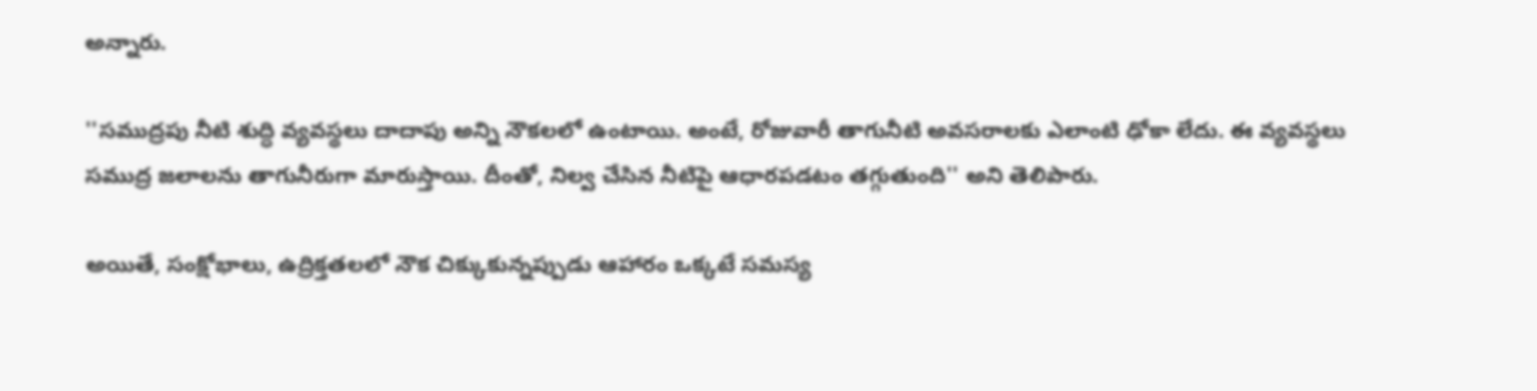అన్నారు.

''సముద్రపు నీటి శుద్ధి వ్యవస్థలు దాదాపు అన్ని నౌకలలో ఉంటాయి. అంటే, రోజువారీ తాగునీటి అవసరాలకు ఎలాంటి ఢోకా లేదు. ఈ వ్యవస్థలు సముద్ర జలాలను తాగునీరుగా మారుస్తాయి. దీంతో, నిల్వ చేసిన నీటిపై ఆధారపడటం తగ్గుతుంది'' అని తెలిపారు.

అయితే, సంక్షోభాలు, ఉద్రిక్తతలలో నౌక చిక్కుకున్నప్పుడు ఆహారం ఒక్కటే సమస్య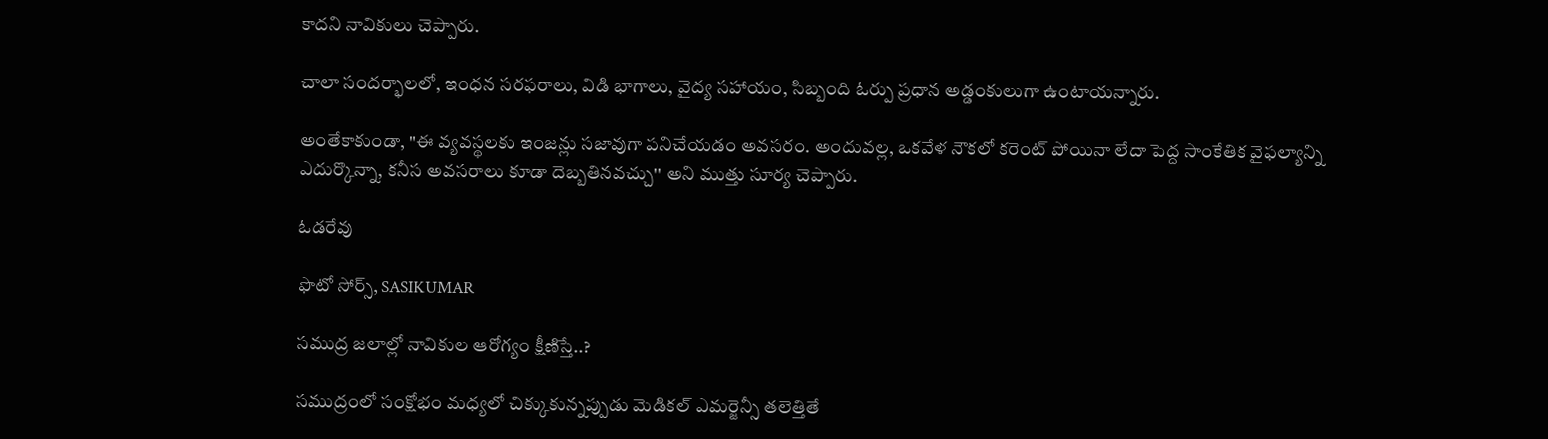కాదని నావికులు చెప్పారు.

చాలా సందర్భాలలో, ఇంధన సరఫరాలు, విడి భాగాలు, వైద్య సహాయం, సిబ్బంది ఓర్పు ప్రధాన అడ్డంకులుగా ఉంటాయన్నారు.

అంతేకాకుండా, "ఈ వ్యవస్థలకు ఇంజన్లు సజావుగా పనిచేయడం అవసరం. అందువల్ల, ఒకవేళ నౌకలో కరెంట్ పోయినా లేదా పెద్ద సాంకేతిక వైఫల్యాన్ని ఎదుర్కొన్నా, కనీస అవసరాలు కూడా దెబ్బతినవచ్చు'' అని ముత్తు సూర్య చెప్పారు.

ఓడరేవు

ఫొటో సోర్స్, SASIKUMAR

సముద్ర జలాల్లో నావికుల ఆరోగ్యం క్షీణిస్తే..?

సముద్రంలో సంక్షోభం మధ్యలో చిక్కుకున్నప్పుడు మెడికల్ ఎమర్జెన్సీ తలెత్తితే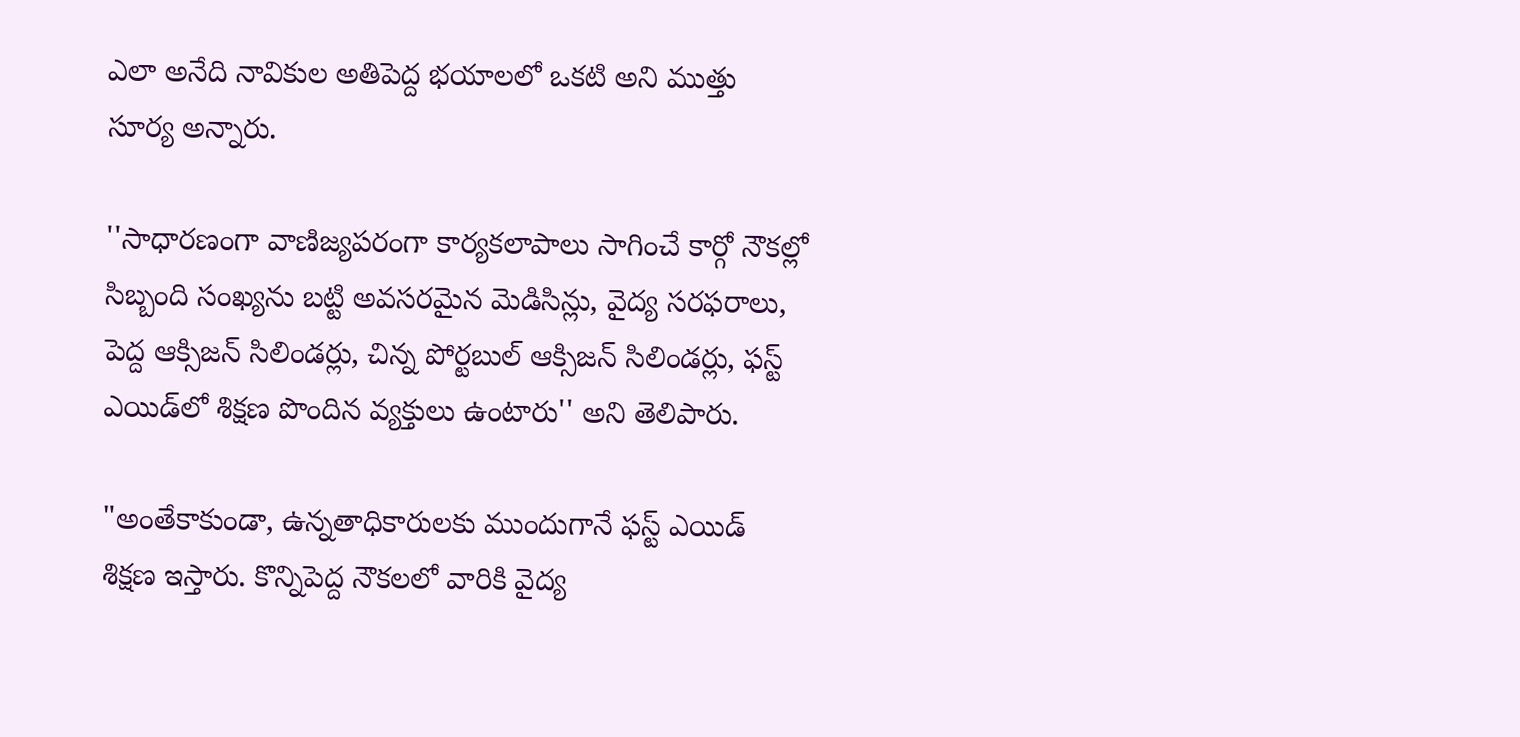ఎలా అనేది నావికుల అతిపెద్ద భయాలలో ఒకటి అని ముత్తు సూర్య అన్నారు.

''సాధారణంగా వాణిజ్యపరంగా కార్యకలాపాలు సాగించే కార్గో నౌకల్లో సిబ్బంది సంఖ్యను బట్టి అవసరమైన మెడిసిన్లు, వైద్య సరఫరాలు, పెద్ద ఆక్సిజన్ సిలిండర్లు, చిన్న పోర్టబుల్ ఆక్సిజన్ సిలిండర్లు, ఫస్ట్ ఎయిడ్‌లో శిక్షణ పొందిన వ్యక్తులు ఉంటారు'' అని తెలిపారు.

"అంతేకాకుండా, ఉన్నతాధికారులకు ముందుగానే ఫస్ట్ ఎయిడ్‌ శిక్షణ ఇస్తారు. కొన్నిపెద్ద నౌకలలో వారికి వైద్య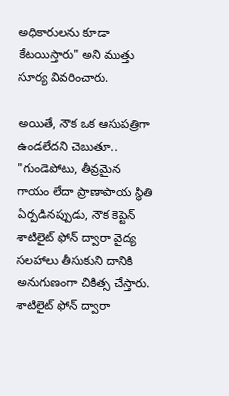అధికారులను కూడా కేటయిస్తారు" అని ముత్తు సూర్య వివరించారు.

అయితే, నౌక ఒక ఆసుపత్రిగా ఉండలేదని చెబుతూ.. "గుండెపోటు, తీవ్రమైన గాయం లేదా ప్రాణాపాయ స్థితి ఏర్పడినప్పుడు, నౌక కెప్టెన్ శాటిలైట్ ఫోన్ ద్వారా వైద్య సలహాలు తీసుకుని దానికి అనుగుణంగా చికిత్స చేస్తారు. శాటిలైట్ ఫోన్ ద్వారా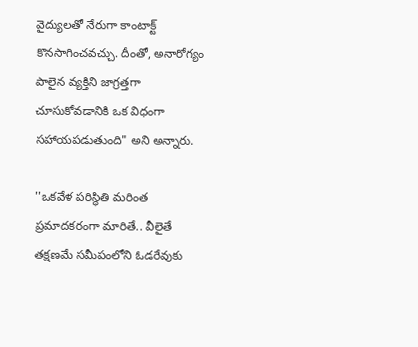వైద్యులతో నేరుగా కాంటాక్ట్ కొనసాగించవచ్చు. దీంతో, అనారోగ్యం పాలైన వ్యక్తిని జాగ్రత్తగా చూసుకోవడానికి ఒక విధంగా సహాయపడుతుంది" అని అన్నారు.

''ఒకవేళ పరిస్థితి మరింత ప్రమాదకరంగా మారితే.. వీలైతే తక్షణమే సమీపంలోని ఓడరేవుకు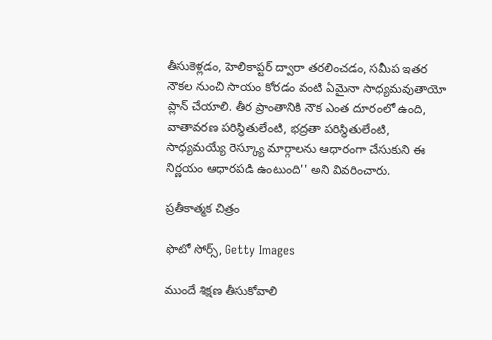తీసుకెళ్లడం, హెలికాప్టర్ ద్వారా తరలించడం, సమీప ఇతర నౌకల నుంచి సాయం కోరడం వంటి ఏమైనా సాధ్యమవుతాయో ప్లాన్ చేయాలి. తీర ప్రాంతానికి నౌక ఎంత దూరంలో ఉంది, వాతావరణ పరిస్థితులేంటి, భద్రతా పరిస్థితులేంటి, సాధ్యమయ్యే రెస్క్యూ మార్గాలను ఆధారంగా చేసుకుని ఈ నిర్ణయం ఆధారపడి ఉంటుంది'' అని వివరించారు.

ప్రతీకాత్మక చిత్రం

ఫొటో సోర్స్, Getty Images

ముందే శిక్షణ తీసుకోవాలి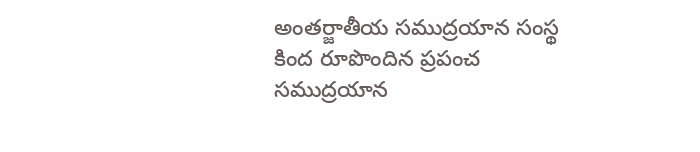అంతర్జాతీయ సముద్రయాన సంస్థ కింద రూపొందిన ప్రపంచ సముద్రయాన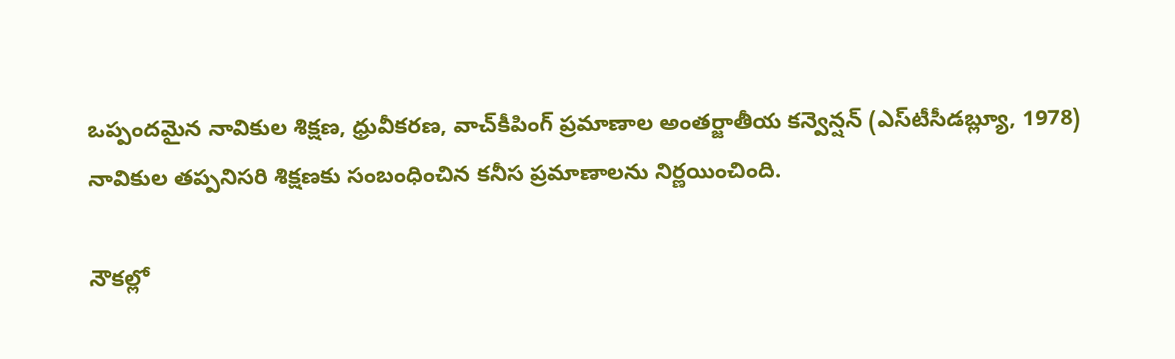ఒప్పందమైన నావికుల శిక్షణ, ధ్రువీకరణ, వాచ్‌కీపింగ్ ప్రమాణాల అంతర్జాతీయ కన్వెన్షన్ (ఎస్‌టీసీడబ్ల్యూ, 1978) నావికుల తప్పనిసరి శిక్షణకు సంబంధించిన కనీస ప్రమాణాలను నిర్ణయించింది.

నౌకల్లో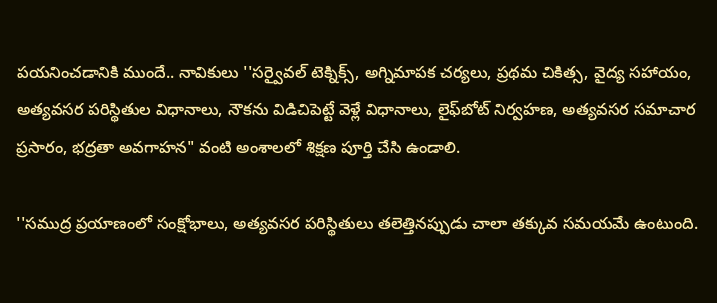పయనించడానికి ముందే.. నావికులు ''సర్వైవల్ టెక్నిక్స్, అగ్నిమాపక చర్యలు, ప్రథమ చికిత్స, వైద్య సహాయం, అత్యవసర పరిస్థితుల విధానాలు, నౌకను విడిచిపెట్టే వెళ్లే విధానాలు, లైఫ్‌బోట్ నిర్వహణ, అత్యవసర సమాచార ప్రసారం, భద్రతా అవగాహన" వంటి అంశాలలో శిక్షణ పూర్తి చేసి ఉండాలి.

''సముద్ర ప్రయాణంలో సంక్షోభాలు, అత్యవసర పరిస్థితులు తలెత్తినప్పుడు చాలా తక్కువ సమయమే ఉంటుంది.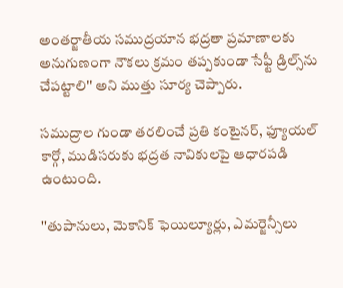అంతర్జాతీయ సముద్రయాన భద్రతా ప్రమాణాలకు అనుగుణంగా నౌకలు క్రమం తప్పకుండా సేఫ్టీ డ్రిల్స్‌ను చేపట్టాలి'' అని ముత్తు సూర్య చెప్పారు.

సముద్రాల గుండా తరలించే ప్రతి కంటైనర్, ఫ్యూయల్ కార్గో, ముడిసరుకు భద్రత నావికులపై ఆధారపడి ఉంటుంది.

''తుపానులు, మెకానిక్ ఫెయిల్యూర్లు, ఎమర్జెన్సీలు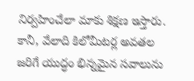నిర్వహించేలా మాకు శిక్షణ ఇస్తారు. కానీ, వేలాది కిలోమీటర్ల అవతల జరిగే యుద్ధం భిన్నమైన సవాలును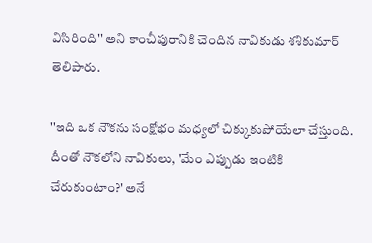విసిరింది'' అని కాంచీపురానికి చెందిన నావికుడు శశికుమార్ తెలిపారు.

''ఇది ఒక నౌకను సంక్షోభం మధ్యలో చిక్కుకుపోయేలా చేస్తుంది. దీంతో నౌకలోని నావికులు, 'మేం ఎప్పుడు ఇంటికి చేరుకుంటాం?' అనే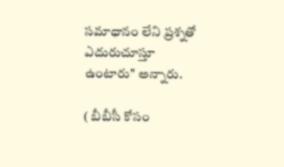సమాధానం లేని ప్రశ్నతో ఎదురుచూస్తూ ఉంటారు'' అన్నారు.

( బీబీసీ కోసం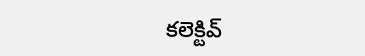కలెక్టివ్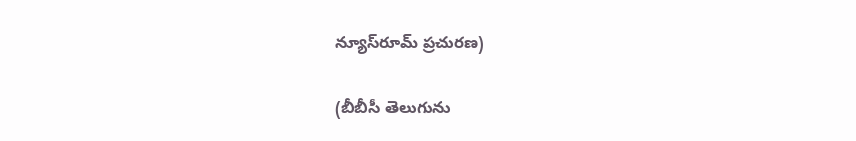న్యూస్‌రూమ్ ప్రచురణ)

(బీబీసీ తెలుగును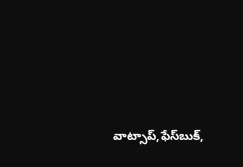వాట్సాప్‌,ఫేస్‌బుక్,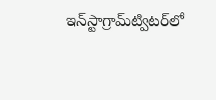ఇన్‌స్టాగ్రామ్‌ట్విటర్‌లో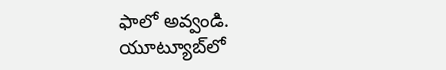ఫాలో అవ్వండి. యూట్యూబ్‌లో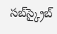సబ్‌స్క్రైబ్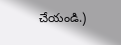చేయండి.)